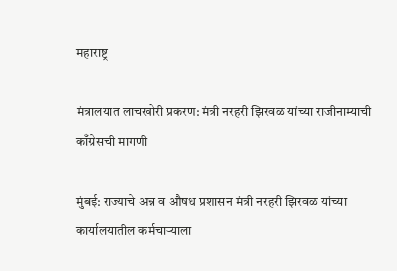महाराष्ट्र

मंत्रालयात लाचखोरी प्रकरण: मंत्री नरहरी झिरवळ यांच्या राजीनाम्याची काँग्रेसची मागणी

मुंबई: राज्याचे अन्न व औषध प्रशासन मंत्री नरहरी झिरवळ यांच्या कार्यालयातील कर्मचाऱ्याला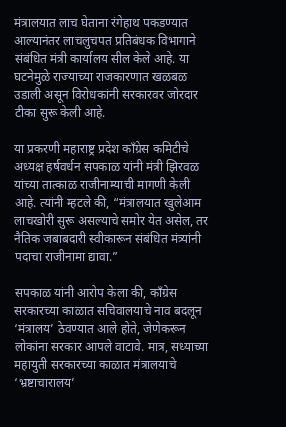मंत्रालयात लाच घेताना रंगेहाथ पकडण्यात आल्यानंतर लाचलुचपत प्रतिबंधक विभागाने संबंधित मंत्री कार्यालय सील केले आहे. या घटनेमुळे राज्याच्या राजकारणात खळबळ उडाली असून विरोधकांनी सरकारवर जोरदार टीका सुरू केली आहे.

या प्रकरणी महाराष्ट्र प्रदेश काँग्रेस कमिटीचे अध्यक्ष हर्षवर्धन सपकाळ यांनी मंत्री झिरवळ यांच्या तात्काळ राजीनाम्याची मागणी केली आहे. त्यांनी म्हटले की, “मंत्रालयात खुलेआम लाचखोरी सुरू असल्याचे समोर येत असेल, तर नैतिक जबाबदारी स्वीकारून संबंधित मंत्र्यांनी पदाचा राजीनामा द्यावा.”

सपकाळ यांनी आरोप केला की, काँग्रेस सरकारच्या काळात सचिवालयाचे नाव बदलून ‘मंत्रालय’ ठेवण्यात आले होते, जेणेकरून लोकांना सरकार आपले वाटावे. मात्र, सध्याच्या महायुती सरकारच्या काळात मंत्रालयाचे ‘भ्रष्टाचारालय’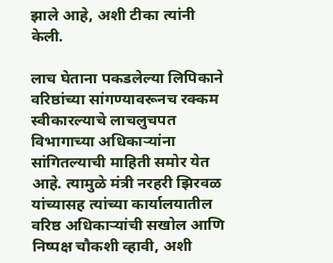झाले आहे, अशी टीका त्यांनी केली.

लाच घेताना पकडलेल्या लिपिकाने वरिष्ठांच्या सांगण्यावरूनच रक्कम स्वीकारल्याचे लाचलुचपत विभागाच्या अधिकाऱ्यांना सांगितल्याची माहिती समोर येत आहे. त्यामुळे मंत्री नरहरी झिरवळ यांच्यासह त्यांच्या कार्यालयातील वरिष्ठ अधिकाऱ्यांची सखोल आणि निष्पक्ष चौकशी व्हावी, अशी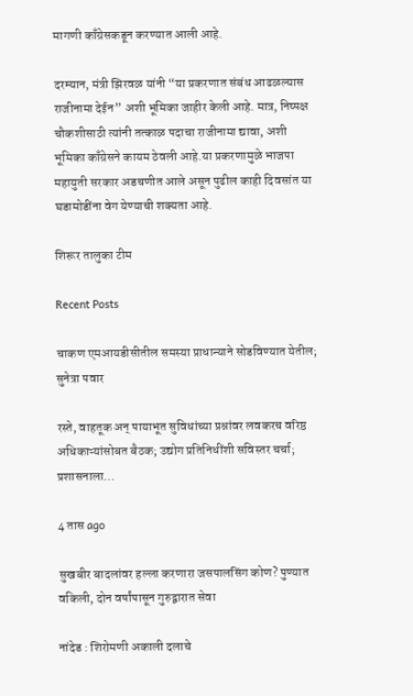मागणी काँग्रेसकडून करण्यात आली आहे.

दरम्यान, मंत्री झिरवळ यांनी “या प्रकरणात संबंध आढळल्यास राजीनामा देईन” अशी भूमिका जाहीर केली आहे. मात्र, निष्पक्ष चौकशीसाठी त्यांनी तत्काळ पदाचा राजीनामा द्यावा, अशी भूमिका काँग्रेसने कायम ठेवली आहे.या प्रकरणामुळे भाजपा महायुती सरकार अडचणीत आले असून पुढील काही दिवसांत या घडामोडींना वेग येण्याची शक्यता आहे.

शिरूर तालुका टीम

Recent Posts

चाकण एमआयडीसीतील समस्या प्राधान्याने सोडविण्यात येतील;  सुनेत्रा पवार

रस्ते, वाहतूक अन् पायाभूत सुविधांच्या प्रश्नांवर लवकरच वरिष्ठ अधिकाऱ्यांसोबत बैठक; उद्योग प्रतिनिधींशी सविस्तर चर्चा; प्रशासनाला…

4 तास ago

सुखबीर बादलांवर हल्ला करणारा जसपालसिंग कोण? पुण्यात वकिली, दोन वर्षांपासून गुरुद्वारात सेवा

नांदेड : शिरोमणी अकाली दलाचे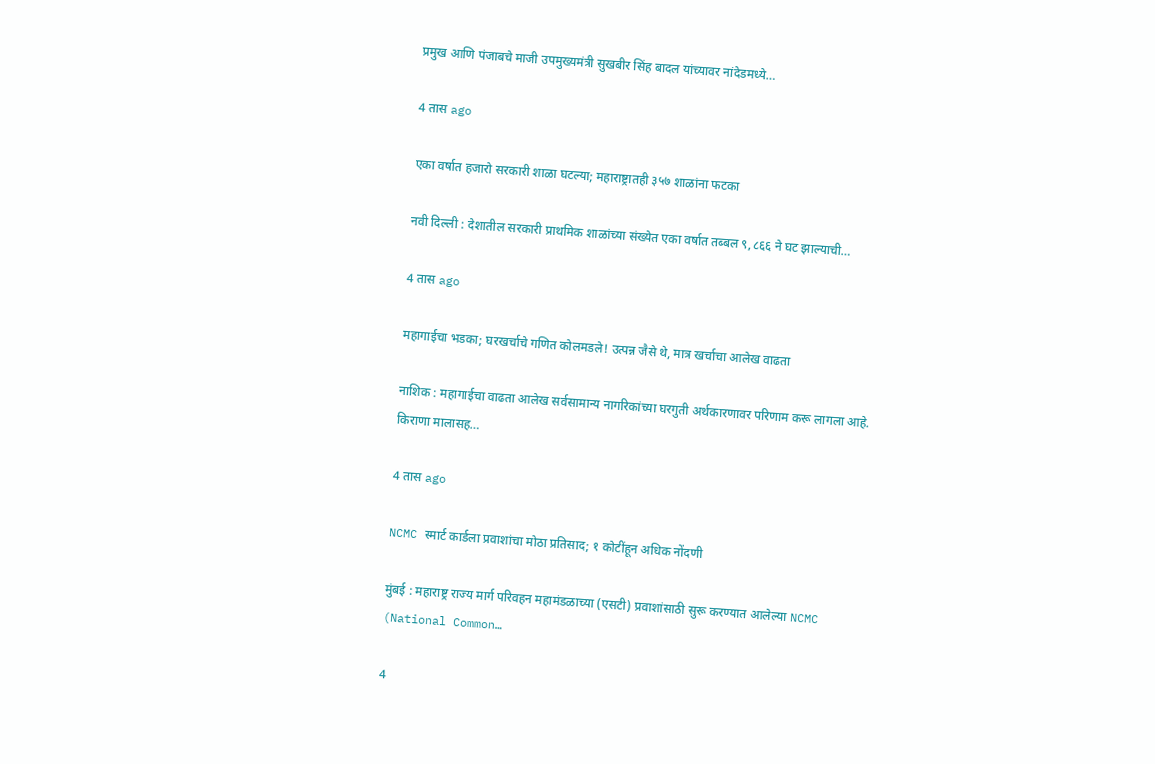प्रमुख आणि पंजाबचे माजी उपमुख्यमंत्री सुखबीर सिंह बादल यांच्यावर नांदेडमध्ये…

4 तास ago

एका वर्षात हजारो सरकारी शाळा घटल्या; महाराष्ट्रातही ३५७ शाळांना फटका

नवी दिल्ली : देशातील सरकारी प्राथमिक शाळांच्या संख्येत एका वर्षात तब्बल ९,८६६ ने घट झाल्याची…

4 तास ago

महागाईचा भडका; घरखर्चाचे गणित कोलमडले! उत्पन्न जैसे थे, मात्र खर्चाचा आलेख वाढता

नाशिक : महागाईचा वाढता आलेख सर्वसामान्य नागरिकांच्या घरगुती अर्थकारणावर परिणाम करू लागला आहे. किराणा मालासह…

4 तास ago

NCMC स्मार्ट कार्डला प्रवाशांचा मोठा प्रतिसाद; १ कोटींहून अधिक नोंदणी

मुंबई : महाराष्ट्र राज्य मार्ग परिवहन महामंडळाच्या (एसटी) प्रवाशांसाठी सुरू करण्यात आलेल्या NCMC (National Common…

4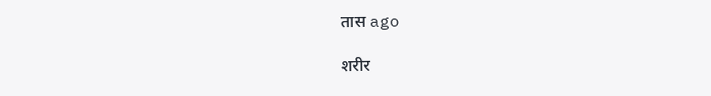तास ago

शरीर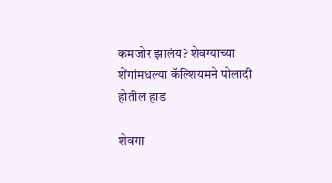कमजोर झालंय? शेवग्याच्या शेंगांमधल्या कॅल्शियमने पोलादी होतील हाड

शेवगा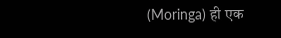(Moringa) ही एक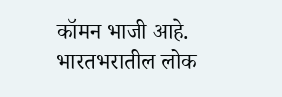कॉमन भाजी आहे. भारतभरातील लोक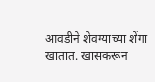आवडीने शेवग्याच्या शेंगा खातात. खासकरून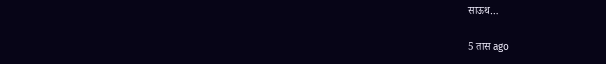साऊथ…

5 तास ago